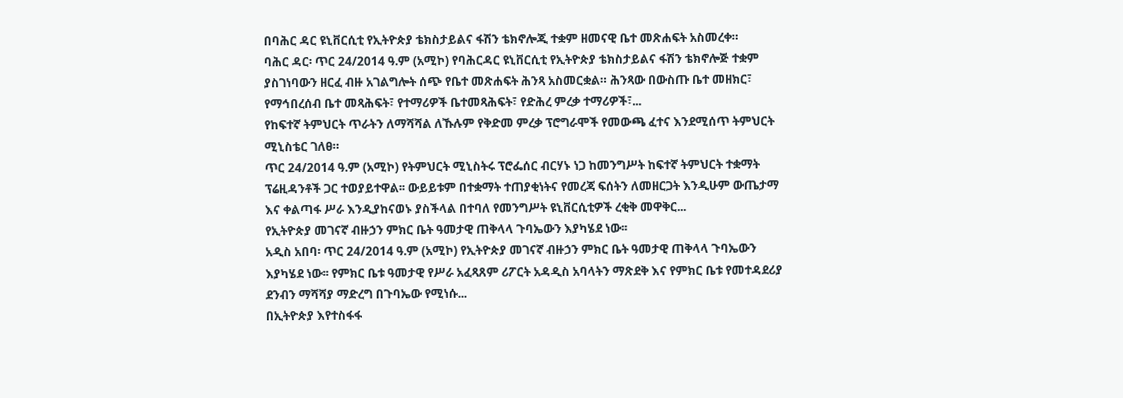በባሕር ዳር ዩኒቨርሲቲ የኢትዮጵያ ቴክስታይልና ፋሽን ቴክኖሎጂ ተቋም ዘመናዊ ቤተ መጽሐፍት አስመረቀ።
ባሕር ዳር፡ ጥር 24/2014 ዓ.ም (አሚኮ) የባሕርዳር ዩኒቨርሲቲ የኢትዮጵያ ቴክስታይልና ፋሽን ቴክኖሎጅ ተቋም ያስገነባውን ዘርፈ ብዙ አገልግሎት ሰጭ የቤተ መጽሐፍት ሕንጻ አስመርቋል። ሕንጻው በውስጡ ቤተ መዘክር፣ የማኅበረሰብ ቤተ መጻሕፍት፣ የተማሪዎች ቤተመጻሕፍት፣ የድሕረ ምረቃ ተማሪዎች፣...
የከፍተኛ ትምህርት ጥራትን ለማሻሻል ለኹሉም የቅድመ ምረቃ ፕሮግራሞች የመውጫ ፈተና እንደሚሰጥ ትምህርት ሚኒስቴር ገለፀ።
ጥር 24/2014 ዓ.ም (አሚኮ) የትምህርት ሚኒስትሩ ፕሮፌሰር ብርሃኑ ነጋ ከመንግሥት ከፍተኛ ትምህርት ተቋማት ፕሬዚዳንቶች ጋር ተወያይተዋል፡፡ ውይይቱም በተቋማት ተጠያቂነትና የመረጃ ፍሰትን ለመዘርጋት እንዲሁም ውጤታማ እና ቀልጣፋ ሥራ እንዲያከናወኑ ያስችላል በተባለ የመንግሥት ዩኒቨርሲቲዎች ረቂቅ መዋቅር...
የኢትዮጵያ መገናኛ ብዙኃን ምክር ቤት ዓመታዊ ጠቅላላ ጉባኤውን እያካሄደ ነው፡፡
አዲስ አበባ፡ ጥር 24/2014 ዓ.ም (አሚኮ) የኢትዮጵያ መገናኛ ብዙኃን ምክር ቤት ዓመታዊ ጠቅላላ ጉባኤውን እያካሄደ ነው፡፡ የምክር ቤቱ ዓመታዊ የሥራ አፈጻጸም ሪፖርት አዳዲስ አባላትን ማጽደቅ እና የምክር ቤቱ የመተዳደሪያ ደንብን ማሻሻያ ማድረግ በጉባኤው የሚነሱ...
በኢትዮጵያ እየተስፋፋ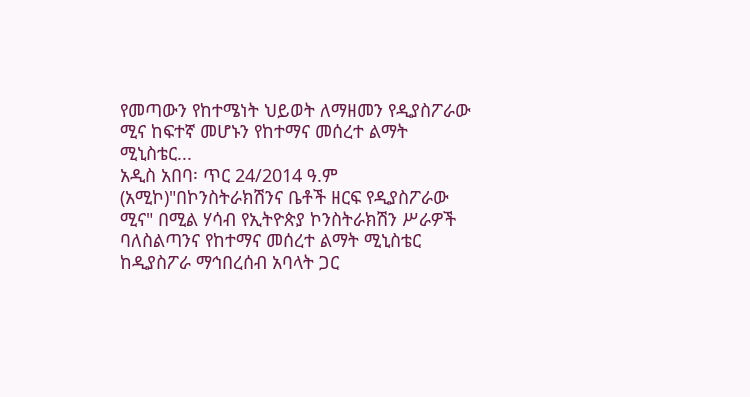የመጣውን የከተሜነት ህይወት ለማዘመን የዲያስፖራው ሚና ከፍተኛ መሆኑን የከተማና መሰረተ ልማት ሚኒስቴር...
አዲስ አበባ፡ ጥር 24/2014 ዓ.ም (አሚኮ)"በኮንስትራክሽንና ቤቶች ዘርፍ የዲያስፖራው ሚና" በሚል ሃሳብ የኢትዮጵያ ኮንስትራክሽን ሥራዎች ባለስልጣንና የከተማና መሰረተ ልማት ሚኒስቴር ከዲያስፖራ ማኅበረሰብ አባላት ጋር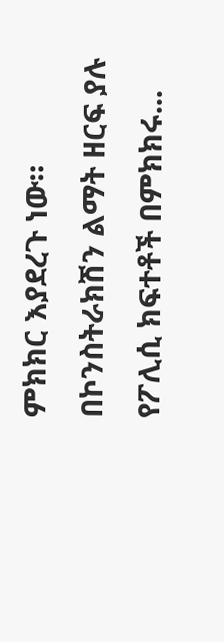ምክክር እያደረጉ ነው። በኮንስትራክሽን ልማት ዘርፍ ያሉ የፖሊሲ ክፍተቶች በምክክሩ...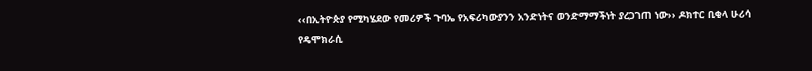‹‹በኢትዮጵያ የሚካሄደው የመሪዎች ጉባኤ የአፍሪካውያንን አንድነትና ወንድማማችነት ያረጋገጠ ነው›› ዶክተር ቢቂላ ሁሪሳ የዴሞክራሲ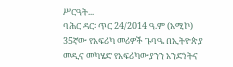ሥርዓት...
ባሕር ዳር፡ ጥር 24/2014 ዓ.ም (አሚኮ) 35ኛው የአፍሪካ መሪዎች ጉባዔ በኢትዮጵያ መዲና መካሄድ የአፍሪካውያንን አንድነትና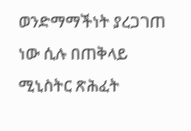ወንድማማችነት ያረጋገጠ ነው ሲሉ በጠቅላይ ሚኒስትር ጽሕፈት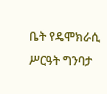ቤት የዴሞክራሲ ሥርዓት ግንባታ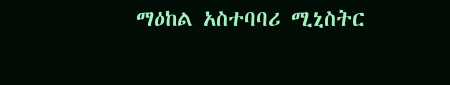ማዕከል አስተባባሪ ሚኒስትር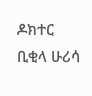ዶክተር ቢቂላ ሁሪሳ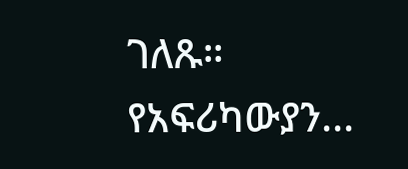ገለጹ። የአፍሪካውያን...